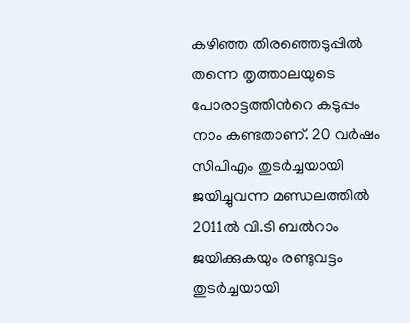കഴിഞ്ഞ തിരഞ്ഞെടുപ്പില്‍ തന്നെ തൃത്താലയുടെ പോരാട്ടത്തിന്‍റെ കടുപ്പം നാം കണ്ടതാണ്. 20 വര്‍ഷം സിപിഎം തുടര്‍ച്ചയായി ജയിച്ചുവന്ന മണ്ഡലത്തില്‍ 2011ല്‍ വി.ടി ബല്‍റാം ജയിക്കുകയും രണ്ടുവട്ടം തുടര്‍ച്ചയായി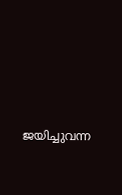ജയിച്ചുവന്ന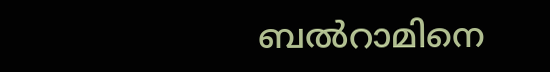ബല്‍റാമിനെ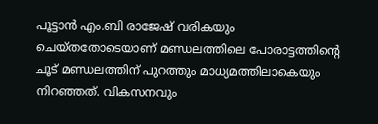പൂട്ടാന്‍ എം.ബി രാജേഷ് വരികയും ചെയ്തതോടെയാണ് മണ്ഡലത്തിലെ പോരാട്ടത്തിന്‍റെ ചൂട് മണ്ഡലത്തിന് പുറത്തും മാധ്യമത്തിലാകെയും നിറഞ്ഞത്. വികസനവും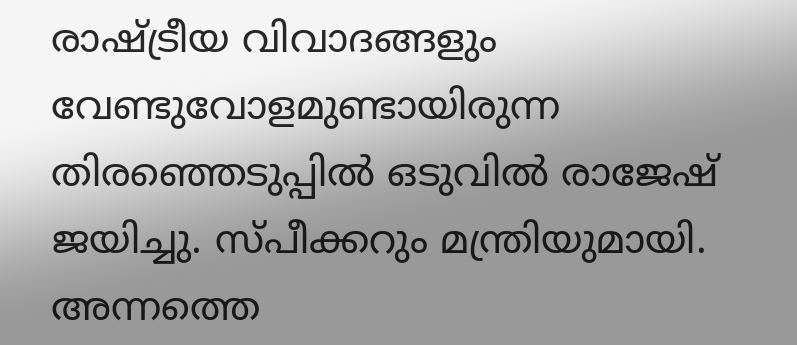രാഷ്ട്രീയ വിവാദങ്ങളും വേണ്ടുവോളമുണ്ടായിരുന്ന തിരഞ്ഞെടുപ്പില്‍ ഒടുവില്‍ രാജേഷ് ജയിച്ചു. സ്പീക്കറും മന്ത്രിയുമായി. അന്നത്തെ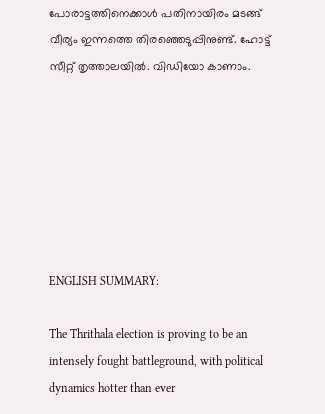പോരാട്ടത്തിനെക്കാള്‍ പതിനായിരം മടങ്ങ് വീര്യം ഇന്നത്തെ തിരഞ്ഞെടുപ്പിനുണ്ട്. ഹോട്ട് സീറ്റ് തൃത്താലയില്‍. വിഡിയോ കാണാം.







ENGLISH SUMMARY:

The Thrithala election is proving to be an intensely fought battleground, with political dynamics hotter than ever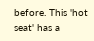before. This 'hot seat' has a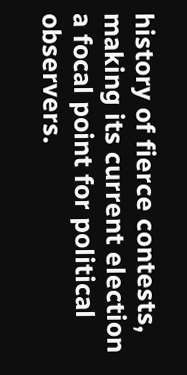history of fierce contests, making its current election a focal point for political observers.